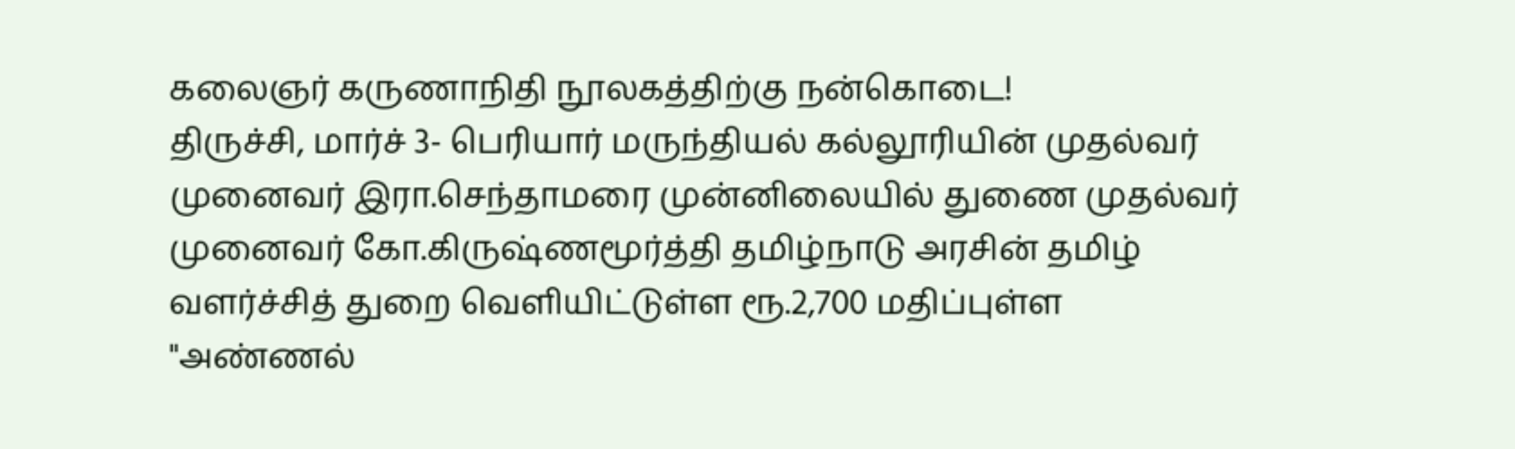கலைஞர் கருணாநிதி நூலகத்திற்கு நன்கொடை!
திருச்சி, மார்ச் 3- பெரியார் மருந்தியல் கல்லூரியின் முதல்வர் முனைவர் இரா.செந்தாமரை முன்னிலையில் துணை முதல்வர் முனைவர் கோ.கிருஷ்ணமூர்த்தி தமிழ்நாடு அரசின் தமிழ் வளர்ச்சித் துறை வெளியிட்டுள்ள ரூ.2,700 மதிப்புள்ள "அண்ணல்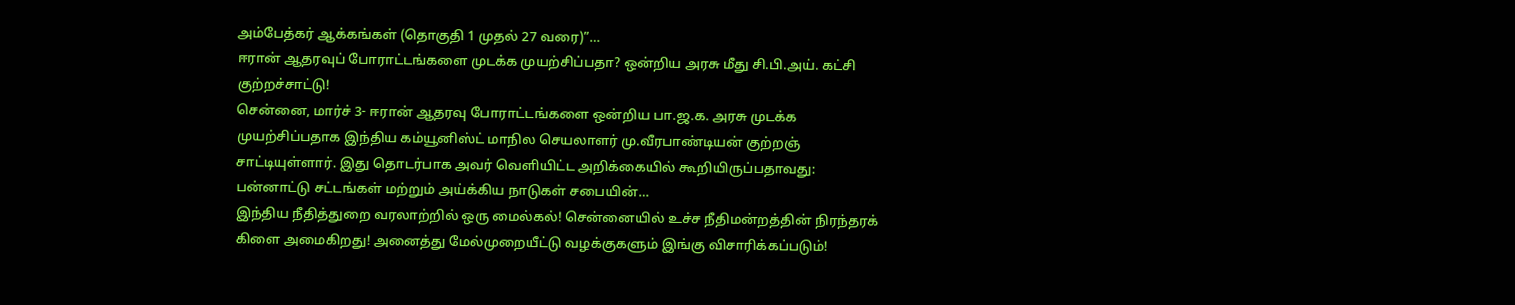அம்பேத்கர் ஆக்கங்கள் (தொகுதி 1 முதல் 27 வரை)”…
ஈரான் ஆதரவுப் போராட்டங்களை முடக்க முயற்சிப்பதா? ஒன்றிய அரசு மீது சி.பி.அய். கட்சி குற்றச்சாட்டு!
சென்னை, மார்ச் 3- ஈரான் ஆதரவு போராட்டங்களை ஒன்றிய பா.ஜ.க. அரசு முடக்க முயற்சிப்பதாக இந்திய கம்யூனிஸ்ட் மாநில செயலாளர் மு.வீரபாண்டியன் குற்றஞ் சாட்டியுள்ளார். இது தொடர்பாக அவர் வெளியிட்ட அறிக்கையில் கூறியிருப்பதாவது: பன்னாட்டு சட்டங்கள் மற்றும் அய்க்கிய நாடுகள் சபையின்…
இந்திய நீதித்துறை வரலாற்றில் ஒரு மைல்கல்! சென்னையில் உச்ச நீதிமன்றத்தின் நிரந்தரக் கிளை அமைகிறது! அனைத்து மேல்முறையீட்டு வழக்குகளும் இங்கு விசாரிக்கப்படும்!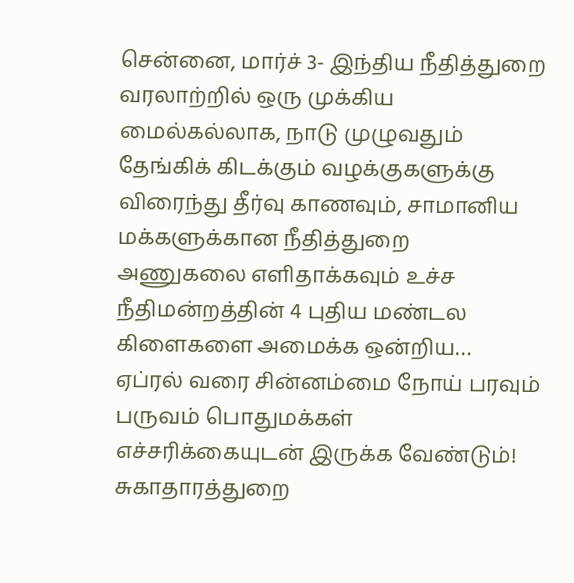சென்னை, மார்ச் 3- இந்திய நீதித்துறை வரலாற்றில் ஒரு முக்கிய மைல்கல்லாக, நாடு முழுவதும் தேங்கிக் கிடக்கும் வழக்குகளுக்கு விரைந்து தீர்வு காணவும், சாமானிய மக்களுக்கான நீதித்துறை அணுகலை எளிதாக்கவும் உச்ச நீதிமன்றத்தின் 4 புதிய மண்டல கிளைகளை அமைக்க ஒன்றிய…
ஏப்ரல் வரை சின்னம்மை நோய் பரவும் பருவம் பொதுமக்கள் எச்சரிக்கையுடன் இருக்க வேண்டும்! சுகாதாரத்துறை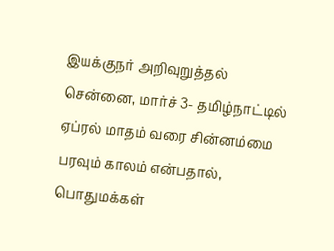இயக்குநர் அறிவுறுத்தல்
சென்னை, மார்ச் 3- தமிழ்நாட்டில் ஏப்ரல் மாதம் வரை சின்னம்மை பரவும் காலம் என்பதால், பொதுமக்கள்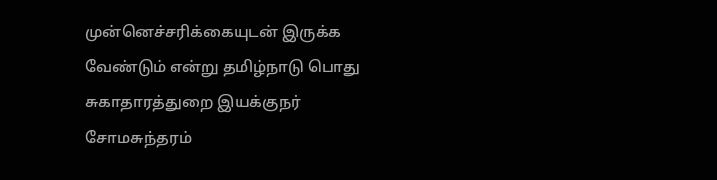முன்னெச்சரிக்கையுடன் இருக்க வேண்டும் என்று தமிழ்நாடு பொது சுகாதாரத்துறை இயக்குநர் சோமசுந்தரம்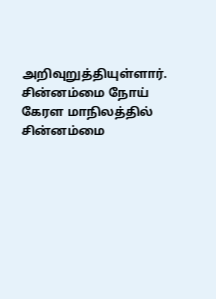அறிவுறுத்தியுள்ளார். சின்னம்மை நோய் கேரள மாநிலத்தில் சின்னம்மை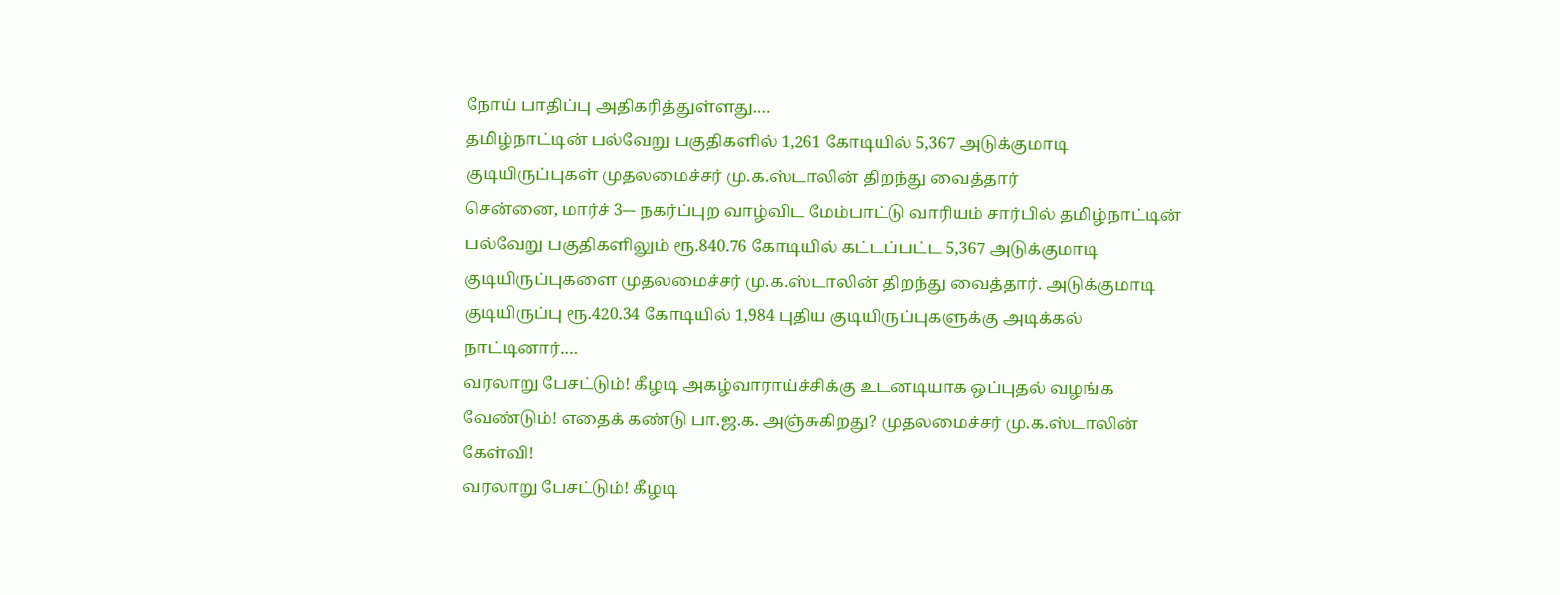நோய் பாதிப்பு அதிகரித்துள்ளது.…
தமிழ்நாட்டின் பல்வேறு பகுதிகளில் 1,261 கோடியில் 5,367 அடுக்குமாடி குடியிருப்புகள் முதலமைச்சர் மு.க.ஸ்டாலின் திறந்து வைத்தார்
சென்னை, மார்ச் 3–- நகர்ப்புற வாழ்விட மேம்பாட்டு வாரியம் சார்பில் தமிழ்நாட்டின் பல்வேறு பகுதிகளிலும் ரூ.840.76 கோடியில் கட்டப்பட்ட 5,367 அடுக்குமாடி குடியிருப்புகளை முதலமைச்சர் மு.க.ஸ்டாலின் திறந்து வைத்தார். அடுக்குமாடி குடியிருப்பு ரூ.420.34 கோடியில் 1,984 புதிய குடியிருப்புகளுக்கு அடிக்கல் நாட்டினார்.…
வரலாறு பேசட்டும்! கீழடி அகழ்வாராய்ச்சிக்கு உடனடியாக ஒப்புதல் வழங்க வேண்டும்! எதைக் கண்டு பா.ஜ.க. அஞ்சுகிறது? முதலமைச்சர் மு.க.ஸ்டாலின் கேள்வி!
வரலாறு பேசட்டும்! கீழடி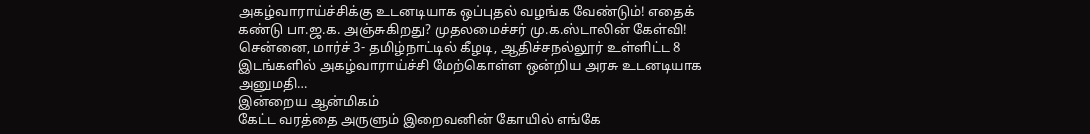அகழ்வாராய்ச்சிக்கு உடனடியாக ஒப்புதல் வழங்க வேண்டும்! எதைக் கண்டு பா.ஜ.க. அஞ்சுகிறது? முதலமைச்சர் மு.க.ஸ்டாலின் கேள்வி! சென்னை, மார்ச் 3- தமிழ்நாட்டில் கீழடி, ஆதிச்சநல்லூர் உள்ளிட்ட 8 இடங்களில் அகழ்வாராய்ச்சி மேற்கொள்ள ஒன்றிய அரசு உடனடியாக அனுமதி…
இன்றைய ஆன்மிகம்
கேட்ட வரத்தை அருளும் இறைவனின் கோயில் எங்கே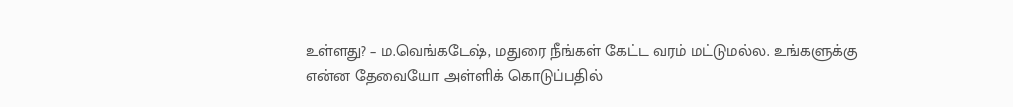உள்ளது? – ம.வெங்கடேஷ், மதுரை நீங்கள் கேட்ட வரம் மட்டுமல்ல. உங்களுக்கு என்ன தேவையோ அள்ளிக் கொடுப்பதில்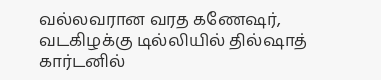வல்லவரான வரத கணேஷர், வடகிழக்கு டில்லியில் தில்ஷாத் கார்டனில்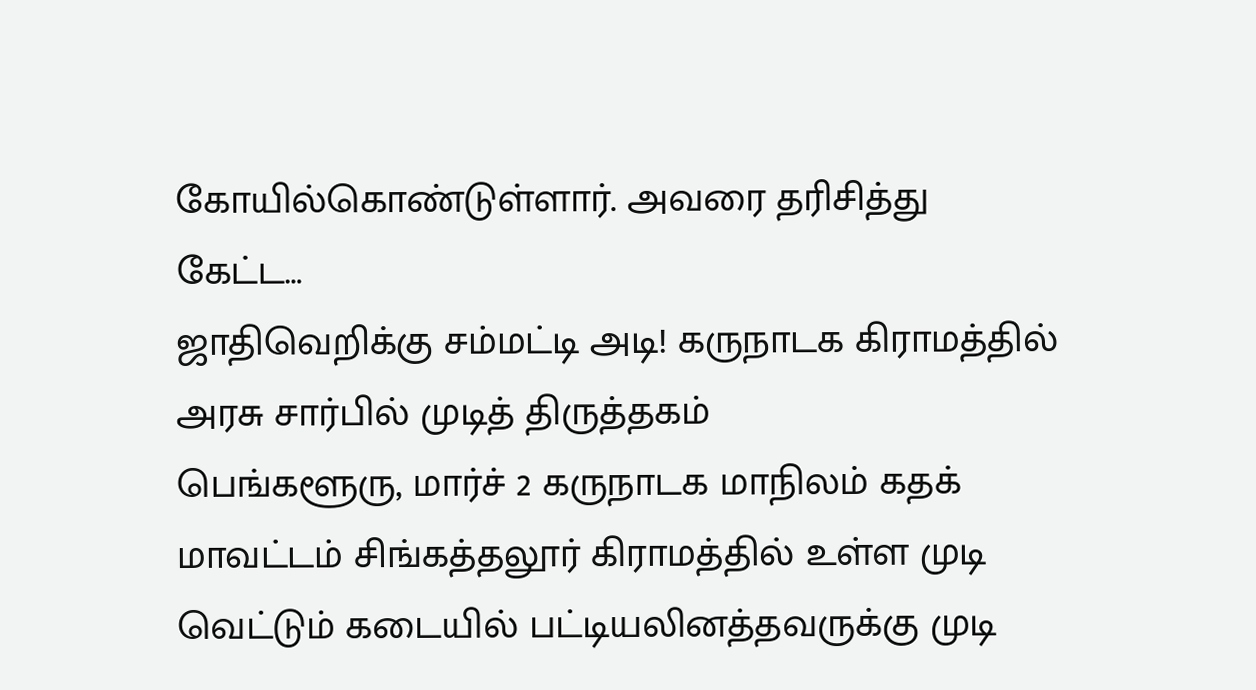கோயில்கொண்டுள்ளார். அவரை தரிசித்து கேட்ட…
ஜாதிவெறிக்கு சம்மட்டி அடி! கருநாடக கிராமத்தில் அரசு சார்பில் முடித் திருத்தகம்
பெங்களூரு, மார்ச் 2 கருநாடக மாநிலம் கதக் மாவட்டம் சிங்கத்தலூர் கிராமத்தில் உள்ள முடி வெட்டும் கடையில் பட்டியலினத்தவருக்கு முடி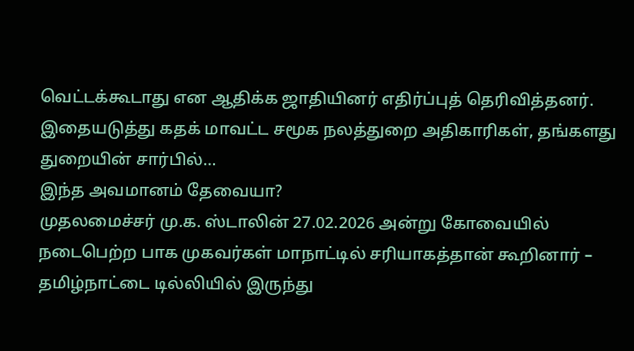வெட்டக்கூடாது என ஆதிக்க ஜாதியினர் எதிர்ப்புத் தெரிவித்தனர். இதையடுத்து கதக் மாவட்ட சமூக நலத்துறை அதிகாரிகள், தங்களது துறையின் சார்பில்…
இந்த அவமானம் தேவையா?
முதலமைச்சர் மு.க. ஸ்டாலின் 27.02.2026 அன்று கோவையில் நடைபெற்ற பாக முகவர்கள் மாநாட்டில் சரியாகத்தான் கூறினார் – தமிழ்நாட்டை டில்லியில் இருந்து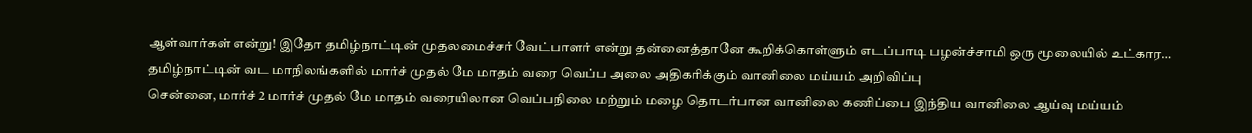ஆள்வார்கள் என்று! இதோ தமிழ்நாட்டின் முதலமைச்சர் வேட்பாளர் என்று தன்னைத்தானே கூறிக்கொள்ளும் எடப்பாடி பழன்ச்சாமி ஒரு மூலையில் உட்கார…
தமிழ்நாட்டின் வட மாநிலங்களில் மார்ச் முதல் மே மாதம் வரை வெப்ப அலை அதிகரிக்கும் வானிலை மய்யம் அறிவிப்பு
சென்னை, மார்ச் 2 மார்ச் முதல் மே மாதம் வரையிலான வெப்பநிலை மற்றும் மழை தொடர்பான வானிலை கணிப்பை இந்திய வானிலை ஆய்வு மய்யம்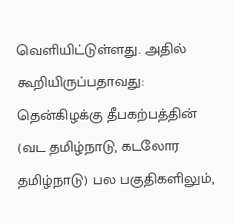வெளியிட்டுள்ளது. அதில் கூறியிருப்பதாவது: தென்கிழக்கு தீபகற்பத்தின் (வட தமிழ்நாடு, கடலோர தமிழ்நாடு) பல பகுதிகளிலும்,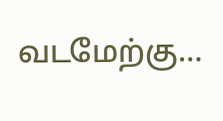வடமேற்கு…